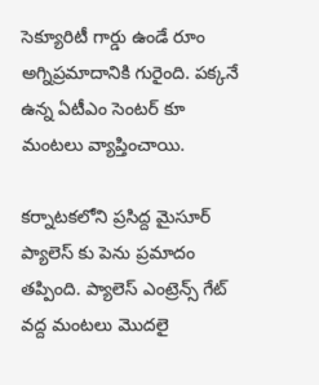సెక్యూరిటీ గార్డు ఉండే రూం అగ్నిప్రమాదానికి గురైంది. పక్కనే ఉన్న ఏటీఎం సెంటర్ కూ మంటలు వ్యాప్తించాయి.

కర్నాటకలోని ప్రసిద్ద మైసూర్ ప్యాలెస్ కు పెను ప్రమాదం తప్పింది. ప్యాలెస్ ఎంట్రెన్స్ గేట్ వద్ద మంటలు మొదలై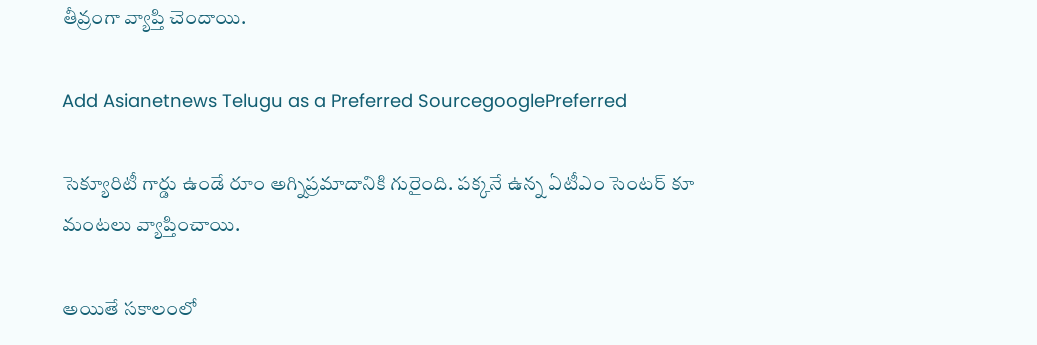తీవ్రంగా వ్యాప్తి చెందాయి.

Add Asianetnews Telugu as a Preferred SourcegooglePreferred

సెక్యూరిటీ గార్డు ఉండే రూం అగ్నిప్రమాదానికి గురైంది. పక్కనే ఉన్న ఏటీఎం సెంటర్ కూ మంటలు వ్యాప్తించాయి.

అయితే సకాలంలో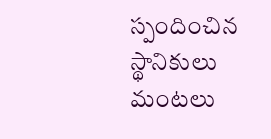స్పందించిన స్థానికులు మంటలు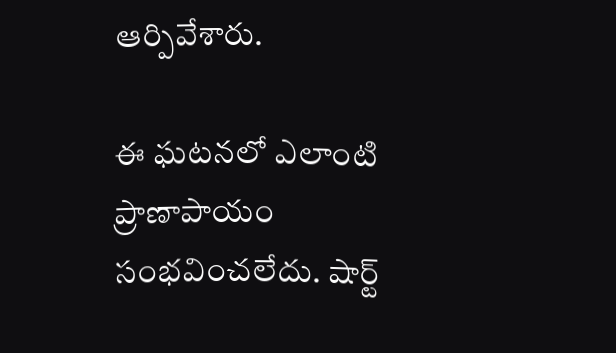ఆర్పివేశారు.

ఈ ఘటనలో ఎలాంటి ప్రాణాపాయం సంభవించలేదు. షార్ట్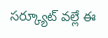సర్క్యూట్ వల్లే ఈ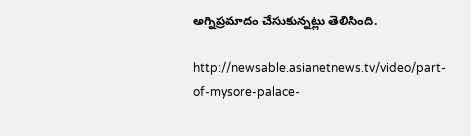అగ్నిప్రమాదం చేసుకున్నట్లు తెలిసింది.

http://newsable.asianetnews.tv/video/part-of-mysore-palace-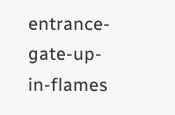entrance-gate-up-in-flames